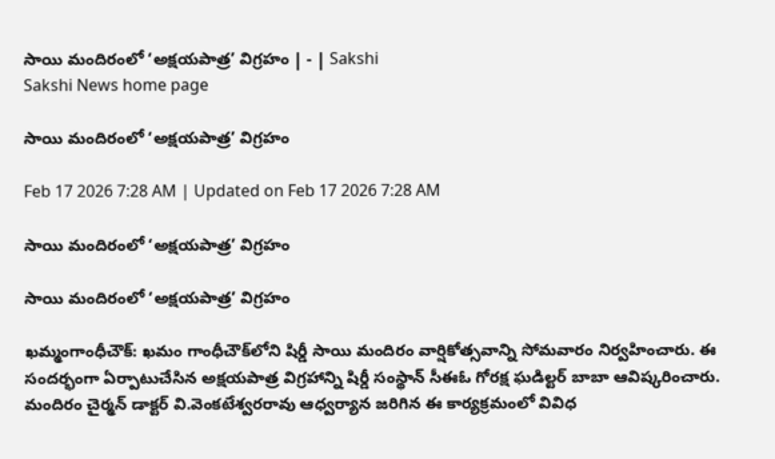సాయి మందిరంలో ‘అక్షయపాత్ర’ విగ్రహం | - | Sakshi
Sakshi News home page

సాయి మందిరంలో ‘అక్షయపాత్ర’ విగ్రహం

Feb 17 2026 7:28 AM | Updated on Feb 17 2026 7:28 AM

సాయి మందిరంలో ‘అక్షయపాత్ర’ విగ్రహం

సాయి మందిరంలో ‘అక్షయపాత్ర’ విగ్రహం

ఖమ్మంగాంధీచౌక్‌: ఖమం గాంధీచౌక్‌లోని షిర్డీ సాయి మందిరం వార్షికోత్సవాన్ని సోమవారం నిర్వహించారు. ఈ సందర్భంగా ఏర్పాటుచేసిన అక్షయపాత్ర విగ్రహాన్ని షిర్డీ సంస్థాన్‌ సీఈఓ గోరక్ష ఘడిల్టర్‌ బాబా ఆవిష్కరించారు. మందిరం చైర్మన్‌ డాక్టర్‌ వి.వెంకటేశ్వరరావు ఆధ్వర్యాన జరిగిన ఈ కార్యక్రమంలో వివిధ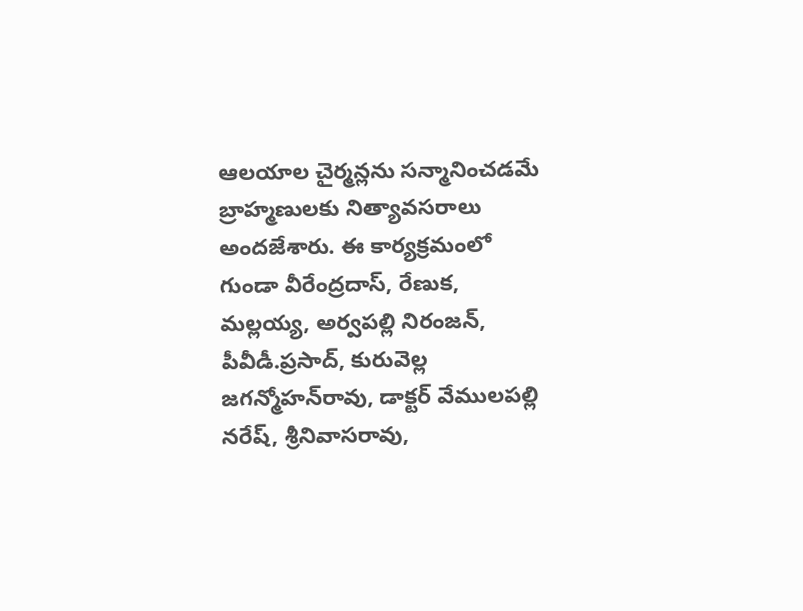ఆలయాల చైర్మన్లను సన్మానించడమే బ్రాహ్మణులకు నిత్యావసరాలు అందజేశారు. ఈ కార్యక్రమంలో గుండా వీరేంద్రదాస్‌, రేణుక, మల్లయ్య, అర్వపల్లి నిరంజన్‌, పీవీడీ.ప్రసాద్‌, కురువెల్ల జగన్మోహన్‌రావు, డాక్టర్‌ వేములపల్లి నరేష్‌, శ్రీనివాసరావు,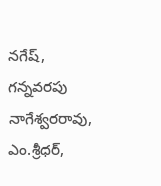నగేష్‌, గన్నవరపు నాగేశ్వరరావు, ఎం.శ్రీధర్‌,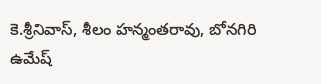కె.శ్రీనివాస్‌, శీలం హన్మంతరావు, బోనగిరి ఉమేష్‌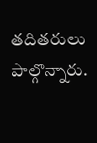తదితరులు పాల్గొన్నారు.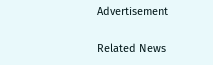Advertisement

Related News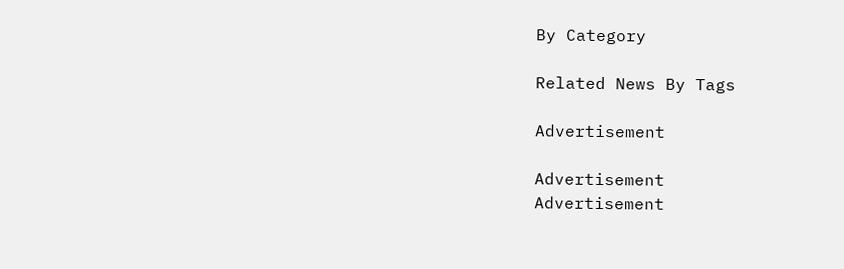By Category

Related News By Tags

Advertisement

Advertisement
Advertisement